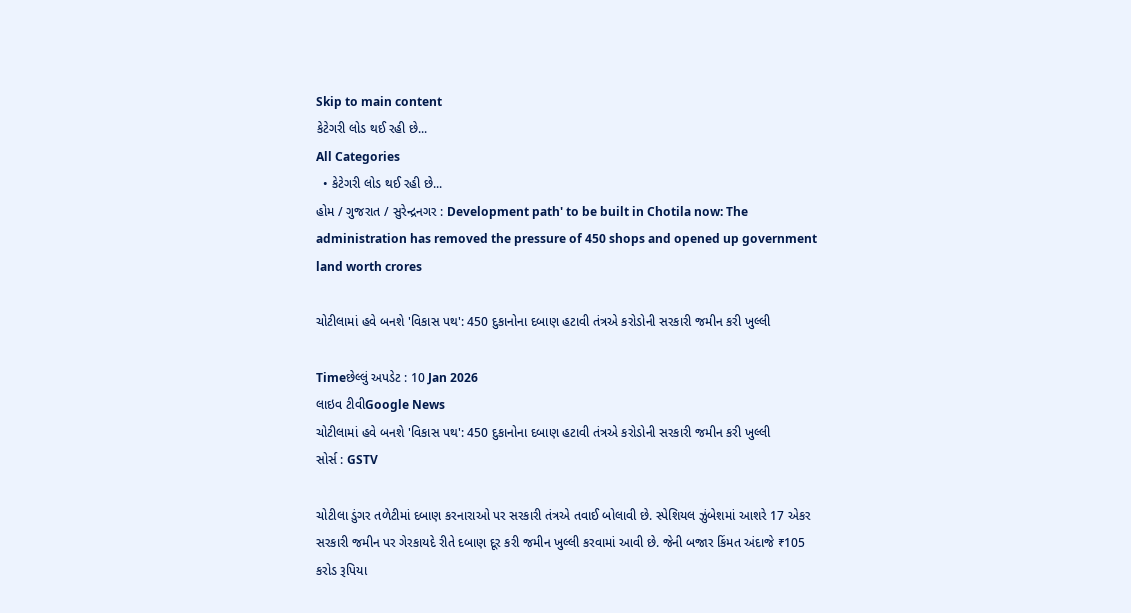Skip to main content
કેટેગરી લોડ થઈ રહી છે...
All Categories
  • કેટેગરી લોડ થઈ રહી છે...
હોમ / ગુજરાત / સુરેન્દ્રનગર : Development path' to be built in Chotila now: The administration has removed the pressure of 450 shops and opened up government land worth crores

ચોટીલામાં હવે બનશે 'વિકાસ પથ': 450 દુકાનોના દબાણ હટાવી તંત્રએ કરોડોની સરકારી જમીન કરી ખુલ્લી

Timeછેલ્લું અપડેટ : 10 Jan 2026
લાઇવ ટીવીGoogle News
ચોટીલામાં હવે બનશે 'વિકાસ પથ': 450 દુકાનોના દબાણ હટાવી તંત્રએ કરોડોની સરકારી જમીન કરી ખુલ્લી
સોર્સ : GSTV

ચોટીલા ડુંગર તળેટીમાં દબાણ કરનારાઓ પર સરકારી તંત્રએ તવાઈ બોલાવી છે. સ્પેશિયલ ઝુંબેશમાં આશરે 17 એકર સરકારી જમીન પર ગેરકાયદે રીતે દબાણ દૂર કરી જમીન ખુલ્લી કરવામાં આવી છે. જેની બજાર કિંમત અંદાજે ₹105 કરોડ રૂપિયા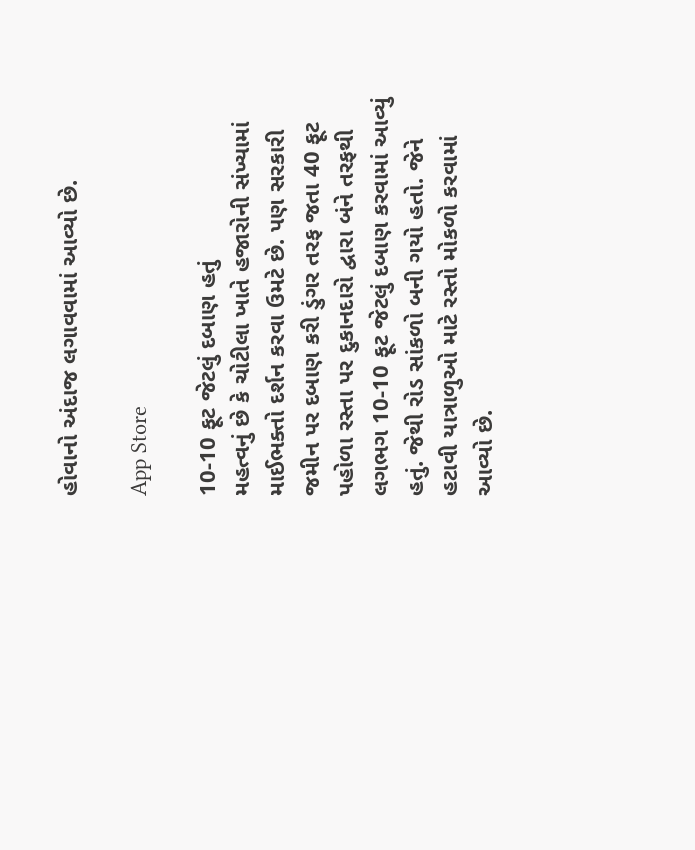હોવાનો અંદાજ લગાવવામાં આવ્યો છે.

App Store

10-10 ફૂટ જેટલું દબાણ હતું
મહત્વનું છે કે ચોટીલા ખાતે હજારોની સંખ્યામાં માઈભક્તો દર્શન કરવા ઉમટે છે. પણ સરકારી જમીન પર દબાણ કરી ડુંગર તરફ જતા 40 ફૂટ પહોળા રસ્તા પર દુકાનદારો દ્વારા બંને તરફથી લગભગ 10-10 ફૂટ જેટલું દબાણ કરવામાં આવ્યું હતું. જેથી રોડ સાંકળો બની ગયો હતો. જેને હટાવી યાત્રાળુઓ માટે રસ્તો મોકળો કરવામાં આવ્યો છે.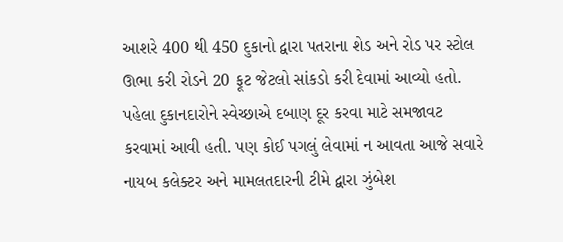આશરે 400 થી 450 દુકાનો દ્વારા પતરાના શેડ અને રોડ પર સ્ટોલ ઊભા કરી રોડને 20 ફૂટ જેટલો સાંકડો કરી દેવામાં આવ્યો હતો. પહેલા દુકાનદારોને સ્વેચ્છાએ દબાણ દૂર કરવા માટે સમજાવટ કરવામાં આવી હતી. પણ કોઈ પગલું લેવામાં ન આવતા આજે સવારે નાયબ કલેક્ટર અને મામલતદારની ટીમે દ્વારા ઝુંબેશ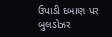ઉપાડી દબાણ પર બુલડોઝર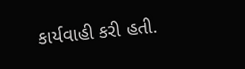કાર્યવાહી કરી હતી.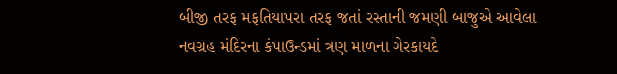બીજી તરફ મફતિયાપરા તરફ જતાં રસ્તાની જમણી બાજુએ આવેલા નવગ્રહ મંદિરના કંપાઉન્ડમાં ત્રણ માળના ગેરકાયદે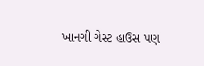ખાનગી ગેસ્ટ હાઉસ પણ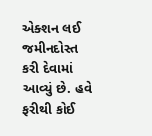એક્શન લઈ જમીનદોસ્ત કરી દેવામાં આવ્યું છે. હવે ફરીથી કોઈ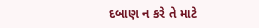દબાણ ન કરે તે માટે